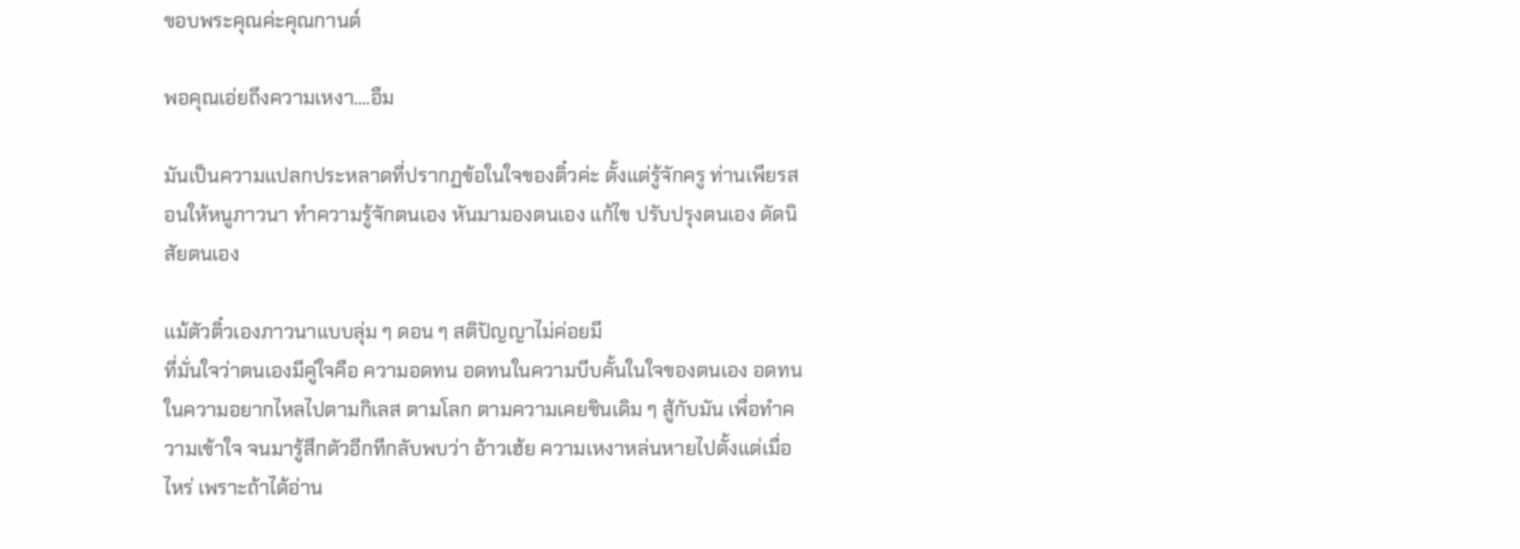ขอบพระคุณค่ะคุณกานต์

พอคุณเอ่ยถึงความเหงา....อืม

มันเป็นความแปลกประหลาดที่ปรากฏข้อในใจของติ๋วค่ะ ตั้งแต่รู้จักครู ท่านเพียรสอนให้หนูภาวนา ทำความรู้จักตนเอง หันมามองตนเอง แก้ไข ปรับปรุงตนเอง ดัดนิสัยตนเอง

แม้ตัวติ๋วเองภาวนาแบบลุ่ม ๆ ดอน ๆ สติปัญญาไม่ค่อยมี
ที่มั่นใจว่าตนเองมีคู่ใจคือ ความอดทน อดทนในความบีบคั้นในใจของตนเอง อดทนในความอยากไหลไปตามกิเลส ตามโลก ตามความเคยชินเดิม ๆ สู้กับมัน เพื่อทำความเข้าใจ จนมารู้สึกตัวอีกทีกลับพบว่า อ้าวเฮ้ย ความเหงาหล่นหายไปตั้งแต่เมื่อไหร่ เพราะถ้าได้อ่าน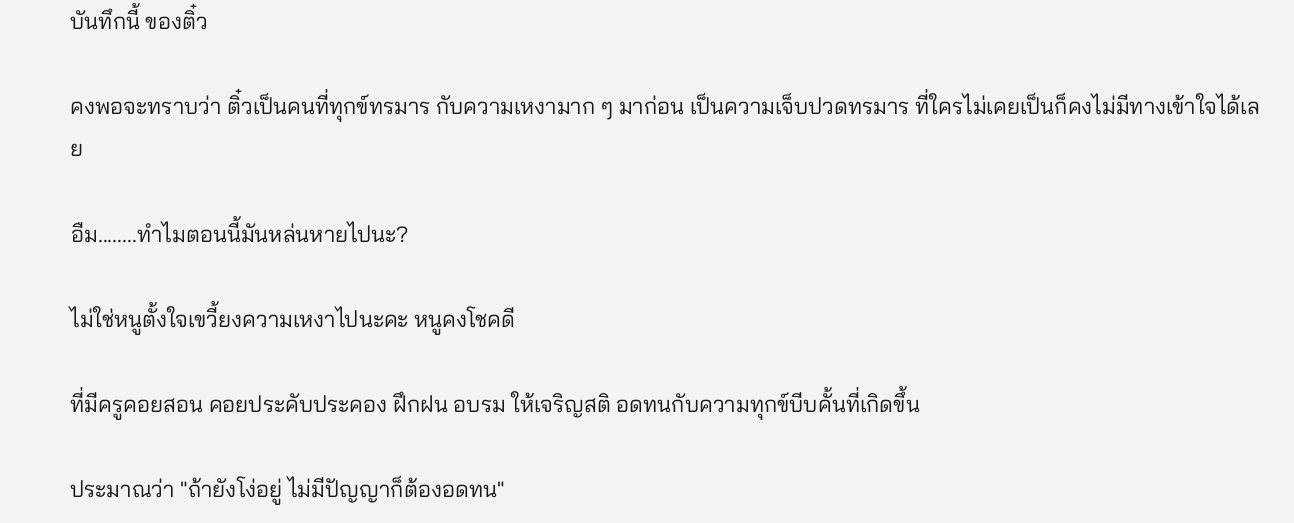บันทึกนี้ ของติ๋ว

คงพอจะทราบว่า ติ๋วเป็นคนที่ทุกข์ทรมาร กับความเหงามาก ๆ มาก่อน เป็นความเจ็บปวดทรมาร ที่ใครไม่เคยเป็นก็คงไม่มีทางเข้าใจได้เลย

อืม........ทำไมตอนนี้มันหล่นหายไปนะ?

ไม่ใช่หนูตั้งใจเขวี้ยงความเหงาไปนะคะ หนูคงโชคดี

ที่มีครูคอยสอน คอยประคับประคอง ฝึกฝน อบรม ให้เจริญสติ อดทนกับความทุกข์บีบคั้นที่เกิดขึ้น

ประมาณว่า "ถ้ายังโง่อยู่ ไม่มีปัญญาก็ต้องอดทน"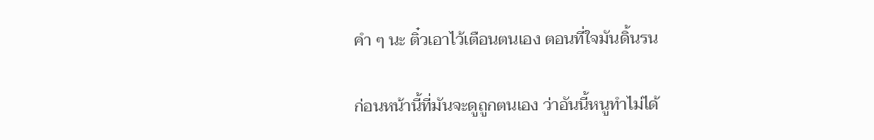คำ ๆ นะ ติ๋วเอาไว้เตือนตนเอง ตอนที่ใจมันดิ้นรน

ก่อนหน้านี้ที่มันจะดูถูกตนเอง ว่าอันนี้หนูทำไม่ได้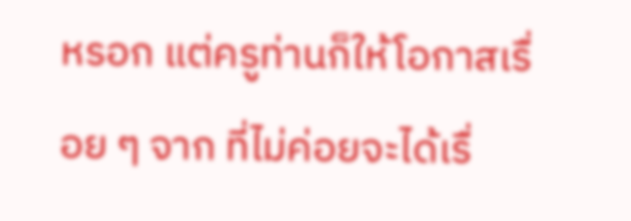หรอก แต่ครูท่านก็ให้โอกาสเรื่อย ๆ จาก ที่ไม่ค่อยจะได้เรื่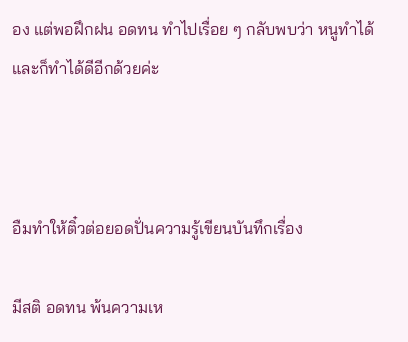อง แต่พอฝึกฝน อดทน ทำไปเรื่อย ๆ กลับพบว่า หนูทำได้และก็ทำได้ดีอีกด้วยค่ะ



อืมทำให้ติ๋วต่อยอดปั่นความรู้เขียนบันทึกเรื่อง

มีสติ อดทน พ้นความเห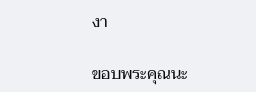งา

ขอบพระคุณนะ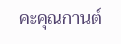คะคุณกานต์